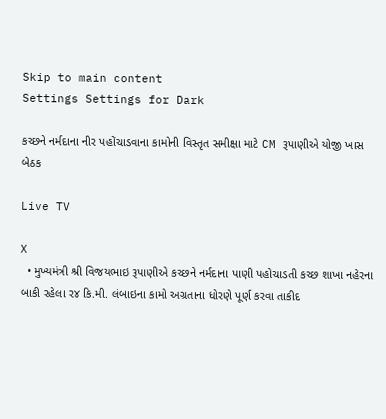Skip to main content
Settings Settings for Dark

કચ્છને નર્મદાના નીર પહોંચાડવાના કામોની વિસ્તૃત સમીક્ષા માટે CM રૂપાણીએ યોજી ખાસ બેઠક

Live TV

X
  • મુખ્યમંત્રી શ્રી વિજયભાઇ રૂપાણીએ કચ્છને નર્મદાના પાણી પહોચાડતી કચ્છ શાખા નહેરના બાકી રહેલા ર૪ કિ.મી. લંબાઇના કામો અગ્રતાના ધોરણે પૂર્ણ કરવા તાકીદ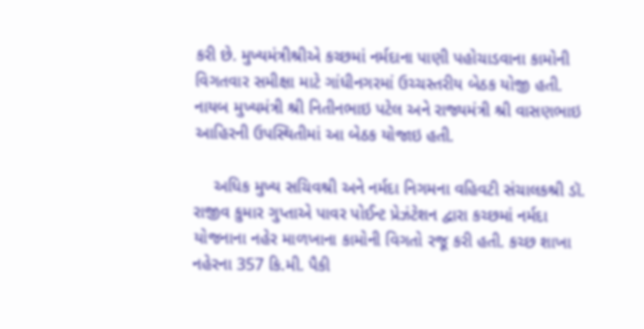કરી છે. મુખ્યમંત્રીશ્રીએ કચ્છમાં નર્મદાના પાણી પહોચાડવાના કામોની વિગતવાર સમીક્ષા માટે ગાંધીનગરમાં ઉચ્ચસ્તરીય બેઠક યોજી હતી. નાયબ મુખ્યમંત્રી શ્રી નિતીનભાઇ પટેલ અને રાજ્યમંત્રી શ્રી વાસણભાઇ આહિરની ઉપસ્થિતીમાં આ બેઠક યોજાઇ હતી.

    અધિક મુખ્ય સચિવશ્રી અને નર્મદા નિગમના વહિવટી સંચાલકશ્રી ડૉ. રાજીવ કુમાર ગુપ્તાએ પાવર પોઈન્ટ પ્રેઝંટેશન દ્વારા કચ્છમાં નર્મદા યોજનાના નહેર માળખાના કામોની વિગતો રજૂ કરી હતી. કચ્છ શાખા નહેરના 357 કિ.મી. પૈકી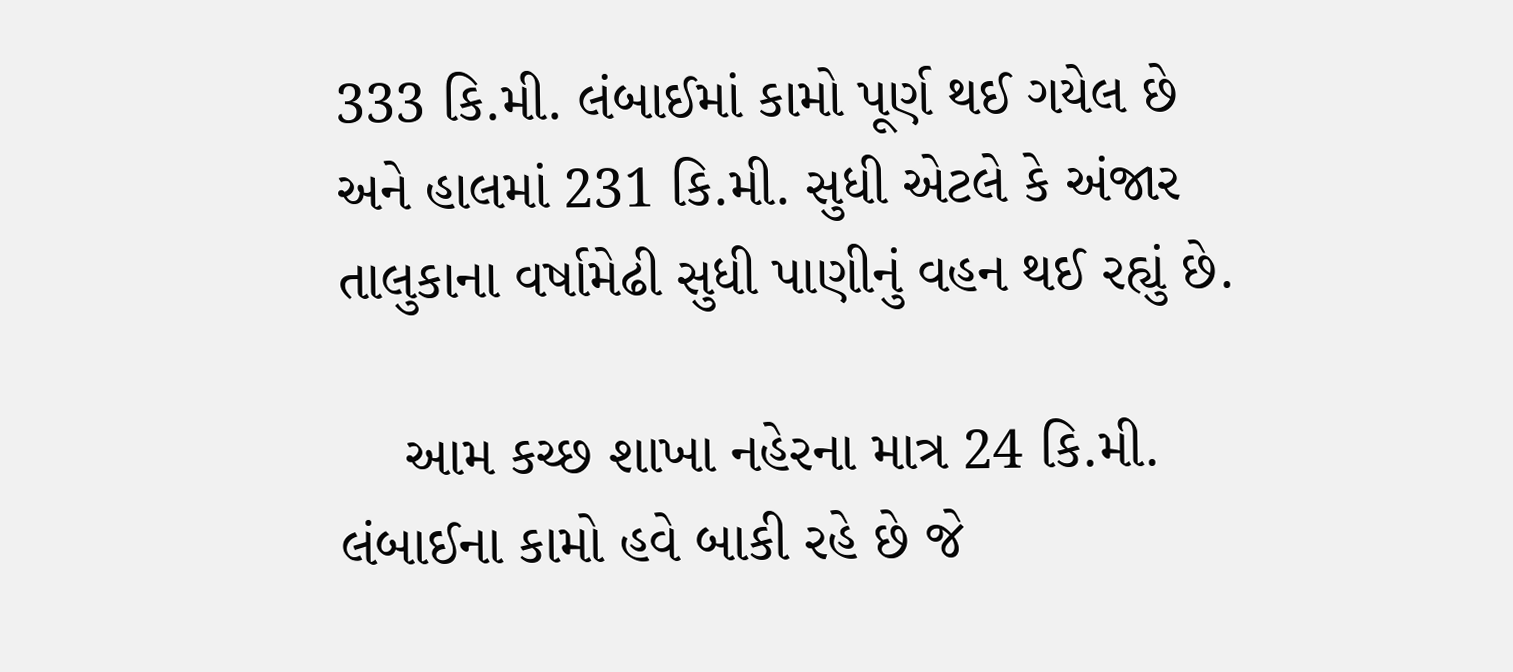333 કિ.મી. લંબાઈમાં કામો પૂર્ણ થઈ ગયેલ છે અને હાલમાં 231 કિ.મી. સુધી એટલે કે અંજાર તાલુકાના વર્ષામેઢી સુધી પાણીનું વહન થઈ રહ્યું છે.

    આમ કચ્છ શાખા નહેરના માત્ર 24 કિ.મી. લંબાઈના કામો હવે બાકી રહે છે જે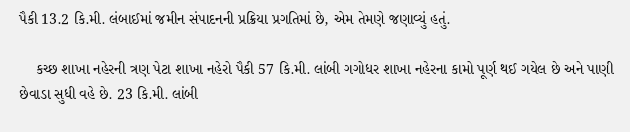પૈકી 13.2 કિ.મી. લંબાઈમાં જમીન સંપાદનની પ્રક્રિયા પ્રગતિમાં છે, એમ તેમણે જણાવ્યું હતું.

    કચ્છ શાખા નહેરની ત્રણ પેટા શાખા નહેરો પૈકી 57 કિ.મી. લાંબી ગગોધર શાખા નહેરના કામો પૂર્ણ થઈ ગયેલ છે અને પાણી છેવાડા સુધી વહે છે. 23 કિ.મી. લાંબી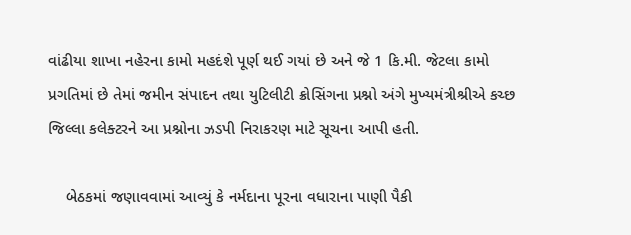વાંઢીયા શાખા નહેરના કામો મહદંશે પૂર્ણ થઈ ગયાં છે અને જે 1 કિ.મી. જેટલા કામો પ્રગતિમાં છે તેમાં જમીન સંપાદન તથા યુટિલીટી ક્રોસિંગના પ્રશ્નો અંગે મુખ્યમંત્રીશ્રીએ કચ્છ જિલ્લા કલેક્ટરને આ પ્રશ્નોના ઝડપી નિરાકરણ માટે સૂચના આપી હતી.

    બેઠકમાં જણાવવામાં આવ્યું કે નર્મદાના પૂરના વધારાના પાણી પૈકી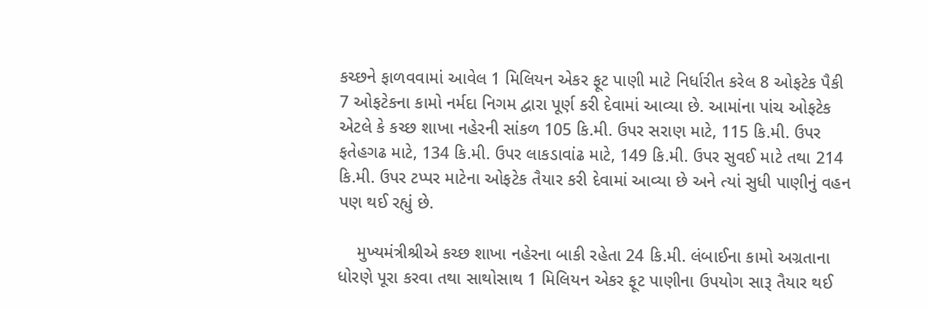કચ્છને ફાળવવામાં આવેલ 1 મિલિયન એકર ફૂટ પાણી માટે નિર્ધારીત કરેલ 8 ઓફટેક પૈકી 7 ઓફટેકના કામો નર્મદા નિગમ દ્વારા પૂર્ણ કરી દેવામાં આવ્યા છે. આમાંના પાંચ ઓફટેક એટલે કે કચ્છ શાખા નહેરની સાંકળ 105 કિ.મી. ઉપર સરાણ માટે, 115 કિ.મી. ઉપર ફતેહગઢ માટે, 134 કિ.મી. ઉપર લાકડાવાંઢ માટે, 149 કિ.મી. ઉપર સુવઈ માટે તથા 214 કિ.મી. ઉપર ટપ્પર માટેના ઓફટેક તૈયાર કરી દેવામાં આવ્યા છે અને ત્યાં સુધી પાણીનું વહન પણ થઈ રહ્યું છે.

    મુખ્યમંત્રીશ્રીએ કચ્છ શાખા નહેરના બાકી રહેતા 24 કિ.મી. લંબાઈના કામો અગ્રતાના ધોરણે પૂરા કરવા તથા સાથોસાથ 1 મિલિયન એકર ફૂટ પાણીના ઉપયોગ સારૂ તૈયાર થઈ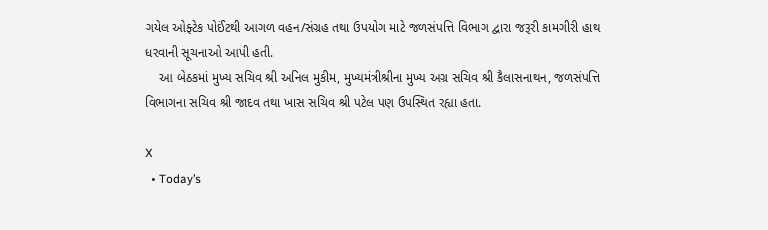ગયેલ ઓફ્ટેક પોઈંટથી આગળ વહન/સંગ્રહ તથા ઉપયોગ માટે જળસંપત્તિ વિભાગ દ્વારા જરૂરી કામગીરી હાથ ધરવાની સૂચનાઓ આપી હતી.
    આ બેઠકમાં મુખ્ય સચિવ શ્રી અનિલ મુકીમ, મુખ્યમંત્રીશ્રીના મુખ્ય અગ્ર સચિવ શ્રી કૈલાસનાથન, જળસંપત્તિ વિભાગના સચિવ શ્રી જાદવ તથા ખાસ સચિવ શ્રી પટેલ પણ ઉપસ્થિત રહ્યા હતા.

X
  • Today’s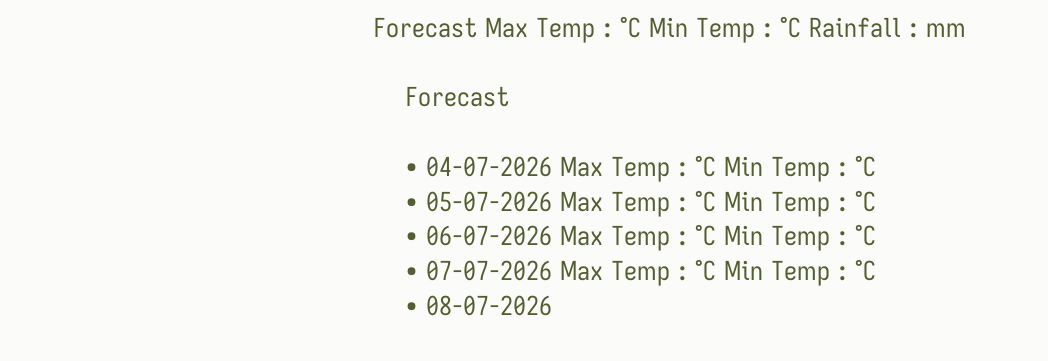Forecast Max Temp : °C Min Temp : °C Rainfall : mm

    Forecast

    • 04-07-2026 Max Temp : °C Min Temp : °C
    • 05-07-2026 Max Temp : °C Min Temp : °C
    • 06-07-2026 Max Temp : °C Min Temp : °C
    • 07-07-2026 Max Temp : °C Min Temp : °C
    • 08-07-2026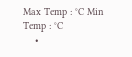Max Temp : °C Min Temp : °C
    •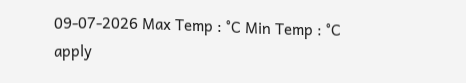09-07-2026 Max Temp : °C Min Temp : °C
apply